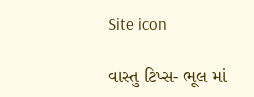Site icon

વાસ્તુ ટિપ્સ- ભૂલ માં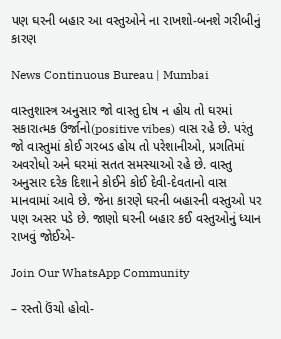પણ ઘરની બહાર આ વસ્તુઓને ના રાખશો-બનશે ગરીબીનું કારણ

News Continuous Bureau | Mumbai

વાસ્તુશાસ્ત્ર અનુસાર જો વાસ્તુ દોષ ન હોય તો ઘરમાં સકારાત્મક ઉર્જાનો(positive vibes) વાસ રહે છે. પરંતુ જો વાસ્તુમાં કોઈ ગરબડ હોય તો પરેશાનીઓ, પ્રગતિમાં અવરોધો અને ઘરમાં સતત સમસ્યાઓ રહે છે. વાસ્તુ અનુસાર દરેક દિશાને કોઈને કોઈ દેવી-દેવતાનો વાસ માનવામાં આવે છે. જેના કારણે ઘરની બહારની વસ્તુઓ પર પણ અસર પડે છે. જાણો ઘરની બહાર કઈ વસ્તુઓનું ધ્યાન રાખવું જોઈએ-

Join Our WhatsApp Community

– રસ્તો ઉંચો હોવો-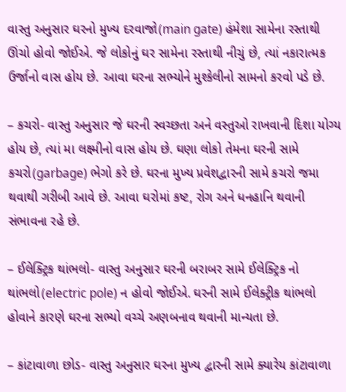વાસ્તુ અનુસાર ઘરનો મુખ્ય દરવાજો(main gate) હંમેશા સામેના રસ્તાથી ઊંચો હોવો જોઈએ. જે લોકોનું ઘર સામેના રસ્તાથી નીચું છે, ત્યાં નકારાત્મક ઉર્જાનો વાસ હોય છે. આવા ઘરના સભ્યોને મુશ્કેલીનો સામનો કરવો પડે છે.

– કચરો- વાસ્તુ અનુસાર જે ઘરની સ્વચ્છતા અને વસ્તુઓ રાખવાની દિશા યોગ્ય હોય છે, ત્યાં મા લક્ષ્મીનો વાસ હોય છે. ઘણા લોકો તેમના ઘરની સામે કચરો(garbage) ભેગો કરે છે. ઘરના મુખ્ય પ્રવેશદ્વારની સામે કચરો જમા થવાથી ગરીબી આવે છે. આવા ઘરોમાં કષ્ટ, રોગ અને ધનહાનિ થવાની સંભાવના રહે છે.

– ઈલેક્ટ્રિક થાંભલો- વાસ્તુ અનુસાર ઘરની બરાબર સામે ઈલેક્ટ્રિક નો થાંભલો(electric pole) ન હોવો જોઈએ. ઘરની સામે ઈલેક્ટ્રીક થાંભલો હોવાને કારણે ઘરના સભ્યો વચ્ચે અણબનાવ થવાની માન્યતા છે.

– કાંટાવાળા છોડ- વાસ્તુ અનુસાર ઘરના મુખ્ય દ્વારની સામે ક્યારેય કાંટાવાળા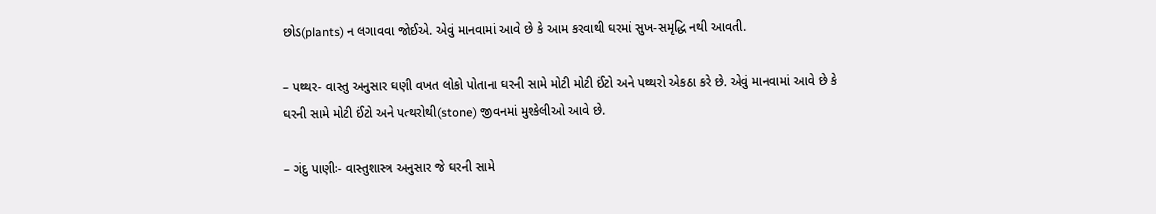છોડ(plants) ન લગાવવા જોઈએ. એવું માનવામાં આવે છે કે આમ કરવાથી ઘરમાં સુખ-સમૃદ્ધિ નથી આવતી.

– પથ્થર- વાસ્તુ અનુસાર ઘણી વખત લોકો પોતાના ઘરની સામે મોટી મોટી ઈંટો અને પથ્થરો એકઠા કરે છે. એવું માનવામાં આવે છે કે ઘરની સામે મોટી ઈંટો અને પત્થરોથી(stone) જીવનમાં મુશ્કેલીઓ આવે છે.

– ગંદુ પાણીઃ- વાસ્તુશાસ્ત્ર અનુસાર જે ઘરની સામે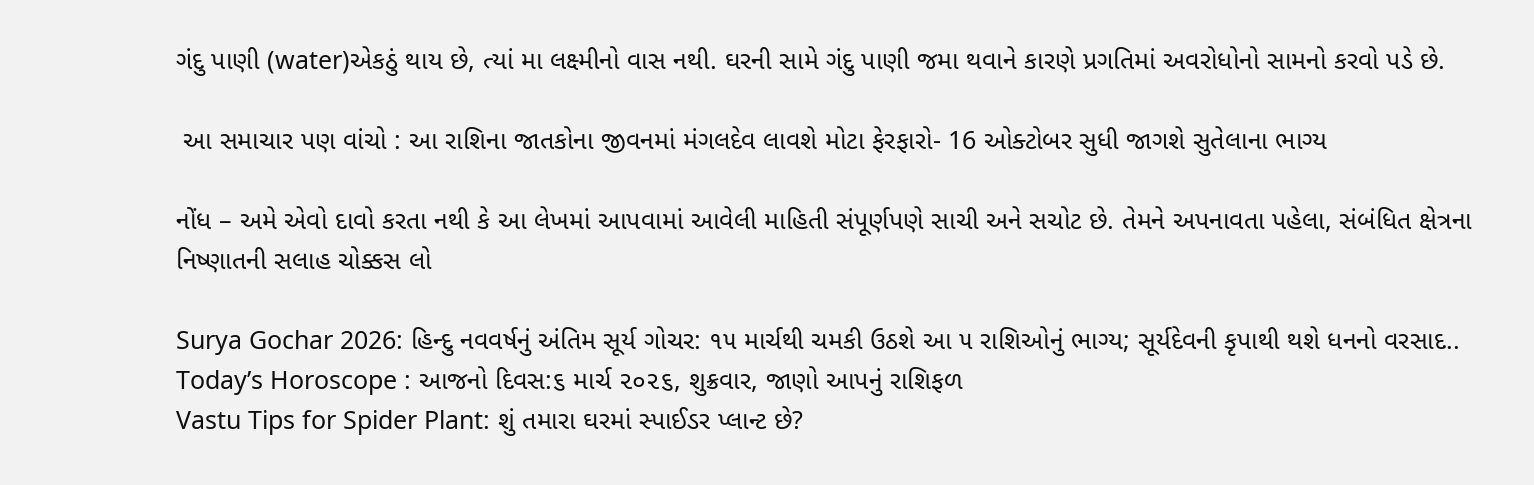ગંદુ પાણી (water)એકઠું થાય છે, ત્યાં મા લક્ષ્મીનો વાસ નથી. ઘરની સામે ગંદુ પાણી જમા થવાને કારણે પ્રગતિમાં અવરોધોનો સામનો કરવો પડે છે.

 આ સમાચાર પણ વાંચો : આ રાશિના જાતકોના જીવનમાં મંગલદેવ લાવશે મોટા ફેરફારો- 16 ઓક્ટોબર સુધી જાગશે સુતેલાના ભાગ્ય

નોંધ – અમે એવો દાવો કરતા નથી કે આ લેખમાં આપવામાં આવેલી માહિતી સંપૂર્ણપણે સાચી અને સચોટ છે. તેમને અપનાવતા પહેલા, સંબંધિત ક્ષેત્રના નિષ્ણાતની સલાહ ચોક્કસ લો

Surya Gochar 2026: હિન્દુ નવવર્ષનું અંતિમ સૂર્ય ગોચર: ૧૫ માર્ચથી ચમકી ઉઠશે આ ૫ રાશિઓનું ભાગ્ય; સૂર્યદેવની કૃપાથી થશે ધનનો વરસાદ..
Today’s Horoscope : આજનો દિવસ:૬ માર્ચ ૨૦૨૬, શુક્રવાર, જાણો આપનું રાશિફળ
Vastu Tips for Spider Plant: શું તમારા ઘરમાં સ્પાઈડર પ્લાન્ટ છે?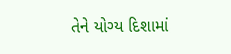તેને યોગ્ય દિશામાં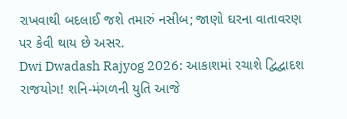રાખવાથી બદલાઈ જશે તમારું નસીબ; જાણો ઘરના વાતાવરણ પર કેવી થાય છે અસર.
Dwi Dwadash Rajyog 2026: આકાશમાં રચાશે દ્વિદ્વાદશ રાજયોગ! શનિ-મંગળની યુતિ આજે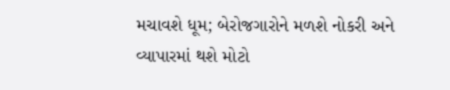મચાવશે ધૂમ; બેરોજગારોને મળશે નોકરી અને વ્યાપારમાં થશે મોટો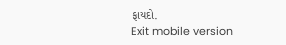ફાયદો.
Exit mobile version